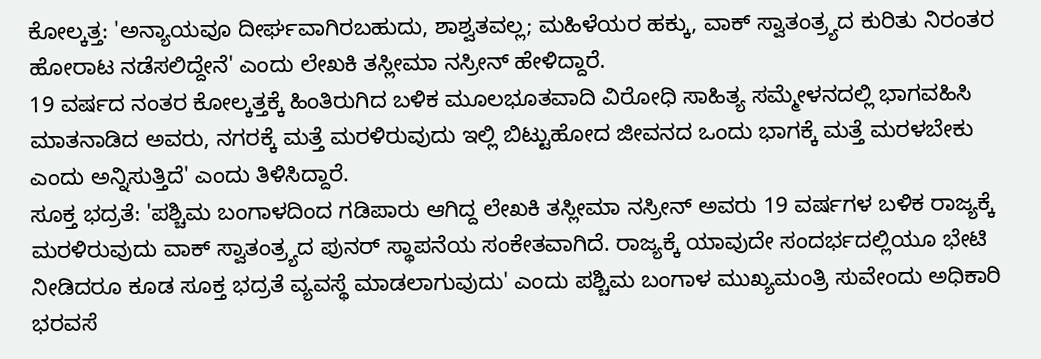ಕೋಲ್ಕತ್ತ: 'ಅನ್ಯಾಯವೂ ದೀರ್ಘವಾಗಿರಬಹುದು, ಶಾಶ್ವತವಲ್ಲ; ಮಹಿಳೆಯರ ಹಕ್ಕು, ವಾಕ್ ಸ್ವಾತಂತ್ರ್ಯದ ಕುರಿತು ನಿರಂತರ ಹೋರಾಟ ನಡೆಸಲಿದ್ದೇನೆ' ಎಂದು ಲೇಖಕಿ ತಸ್ಲೀಮಾ ನಸ್ರೀನ್ ಹೇಳಿದ್ದಾರೆ.
19 ವರ್ಷದ ನಂತರ ಕೋಲ್ಕತ್ತಕ್ಕೆ ಹಿಂತಿರುಗಿದ ಬಳಿಕ ಮೂಲಭೂತವಾದಿ ವಿರೋಧಿ ಸಾಹಿತ್ಯ ಸಮ್ಮೇಳನದಲ್ಲಿ ಭಾಗವಹಿಸಿ ಮಾತನಾಡಿದ ಅವರು, ನಗರಕ್ಕೆ ಮತ್ತೆ ಮರಳಿರುವುದು ಇಲ್ಲಿ ಬಿಟ್ಟುಹೋದ ಜೀವನದ ಒಂದು ಭಾಗಕ್ಕೆ ಮತ್ತೆ ಮರಳಬೇಕು ಎಂದು ಅನ್ನಿಸುತ್ತಿದೆ' ಎಂದು ತಿಳಿಸಿದ್ದಾರೆ.
ಸೂಕ್ತ ಭದ್ರತೆ: 'ಪಶ್ಚಿಮ ಬಂಗಾಳದಿಂದ ಗಡಿಪಾರು ಆಗಿದ್ದ ಲೇಖಕಿ ತಸ್ಲೀಮಾ ನಸ್ರೀನ್ ಅವರು 19 ವರ್ಷಗಳ ಬಳಿಕ ರಾಜ್ಯಕ್ಕೆ ಮರಳಿರುವುದು ವಾಕ್ ಸ್ವಾತಂತ್ರ್ಯದ ಪುನರ್ ಸ್ಥಾಪನೆಯ ಸಂಕೇತವಾಗಿದೆ. ರಾಜ್ಯಕ್ಕೆ ಯಾವುದೇ ಸಂದರ್ಭದಲ್ಲಿಯೂ ಭೇಟಿ ನೀಡಿದರೂ ಕೂಡ ಸೂಕ್ತ ಭದ್ರತೆ ವ್ಯವಸ್ಥೆ ಮಾಡಲಾಗುವುದು' ಎಂದು ಪಶ್ಚಿಮ ಬಂಗಾಳ ಮುಖ್ಯಮಂತ್ರಿ ಸುವೇಂದು ಅಧಿಕಾರಿ ಭರವಸೆ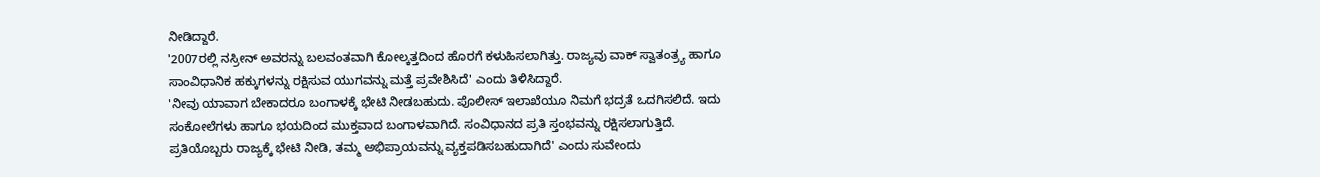ನೀಡಿದ್ದಾರೆ.
'2007ರಲ್ಲಿ ನಸ್ರೀನ್ ಅವರನ್ನು ಬಲವಂತವಾಗಿ ಕೋಲ್ಕತ್ತದಿಂದ ಹೊರಗೆ ಕಳುಹಿಸಲಾಗಿತ್ತು. ರಾಜ್ಯವು ವಾಕ್ ಸ್ವಾತಂತ್ರ್ಯ ಹಾಗೂ ಸಾಂವಿಧಾನಿಕ ಹಕ್ಕುಗಳನ್ನು ರಕ್ಷಿಸುವ ಯುಗವನ್ನು ಮತ್ತೆ ಪ್ರವೇಶಿಸಿದೆ' ಎಂದು ತಿಳಿಸಿದ್ದಾರೆ.
'ನೀವು ಯಾವಾಗ ಬೇಕಾದರೂ ಬಂಗಾಳಕ್ಕೆ ಭೇಟಿ ನೀಡಬಹುದು. ಪೊಲೀಸ್ ಇಲಾಖೆಯೂ ನಿಮಗೆ ಭದ್ರತೆ ಒದಗಿಸಲಿದೆ. ಇದು ಸಂಕೋಲೆಗಳು ಹಾಗೂ ಭಯದಿಂದ ಮುಕ್ತವಾದ ಬಂಗಾಳವಾಗಿದೆ. ಸಂವಿಧಾನದ ಪ್ರತಿ ಸ್ತಂಭವನ್ನು ರಕ್ಷಿಸಲಾಗುತ್ತಿದೆ. ಪ್ರತಿಯೊಬ್ಬರು ರಾಜ್ಯಕ್ಕೆ ಭೇಟಿ ನೀಡಿ, ತಮ್ಮ ಅಭಿಪ್ರಾಯವನ್ನು ವ್ಯಕ್ತಪಡಿಸಬಹುದಾಗಿದೆ' ಎಂದು ಸುವೇಂದು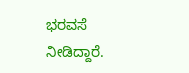ಭರವಸೆ ನೀಡಿದ್ದಾರೆ.